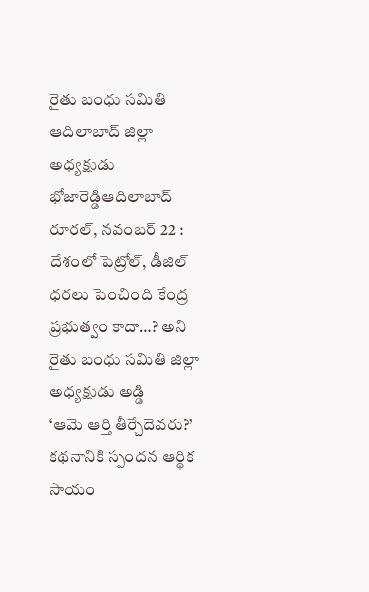రైతు బంధు సమితి ఆదిలాబాద్ జిల్లా అధ్యక్షుడు భోజారెడ్డిఆదిలాబాద్ రూరల్, నవంబర్ 22 : దేశంలో పెట్రోల్, డీజిల్ ధరలు పెంచింది కేంద్ర ప్రభుత్వం కాదా…? అని రైతు బంధు సమితి జిల్లా అధ్యక్షుడు అడ్డి
‘ఆమె ఆర్తి తీర్చేదెవరు?’ కథనానికి స్పందన ఆర్థిక సాయం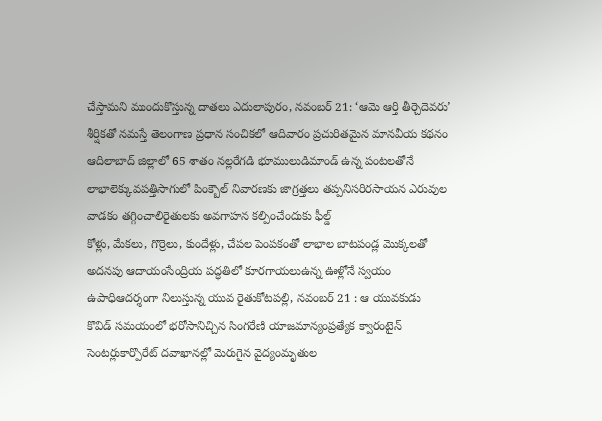చేస్తామని ముందుకొస్తున్న దాతలు ఎదులాపురం, నవంబర్ 21: ‘ఆమె ఆర్తి తీర్చెదెవరు’ శీర్షికతో నమస్తే తెలంగాణ ప్రధాన సంచికలో ఆదివారం ప్రచురితమైన మానవీయ కథనం
ఆదిలాబాద్ జిల్లాలో 65 శాతం నల్లరేగడి భూములుడిమాండ్ ఉన్న పంటలతోనే లాభాలెక్కువపత్తిసాగులో పింక్బౌల్ నివారణకు జాగ్రత్తలు తప్పనిసరిరసాయన ఎరువుల వాడకం తగ్గించాలిరైతులకు అవగాహన కల్పించేందుకు ఫీల్డ్
కోళ్లు, మేకలు, గొర్రెలు, కుందేళ్లు, చేపల పెంపకంతో లాభాల బాటపండ్ల మొక్కలతో అదనపు ఆదాయంసేంద్రియ పద్ధతిలో కూరగాయలుఉన్న ఊళ్లోనే స్వయం ఉపాధిఆదర్శంగా నిలుస్తున్న యువ రైతుకోటపల్లి, నవంబర్ 21 : ఆ యువకుడు
కొవిడ్ సమయంలో భరోసానిచ్చిన సింగరేణి యాజమాన్యంప్రత్యేక క్వారంటైన్ సెంటర్లుకార్పొరేట్ దవాఖానల్లో మెరుగైన వైద్యంమృతుల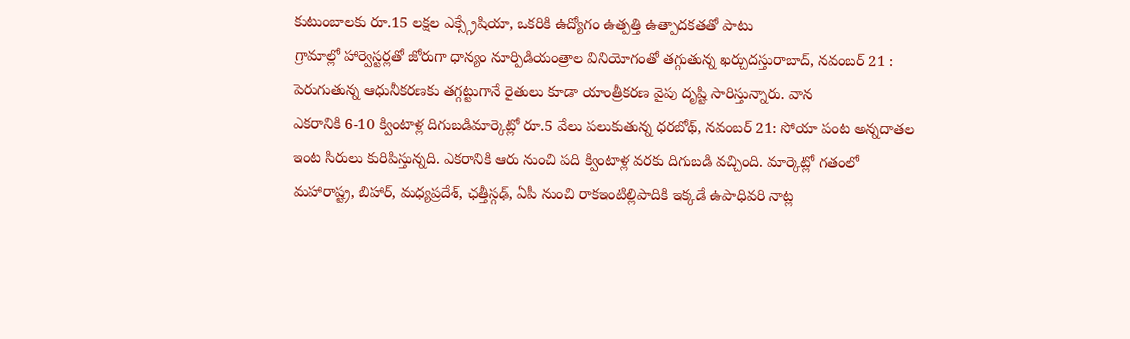కుటుంబాలకు రూ.15 లక్షల ఎక్స్గ్రేషియా, ఒకరికి ఉద్యోగం ఉత్పత్తి ఉత్పాదకతతో పాటు
గ్రామాల్లో హార్వెస్టర్లతో జోరుగా ధాన్యం నూర్పిడియంత్రాల వినియోగంతో తగ్గుతున్న ఖర్చుదస్తురాబాద్, నవంబర్ 21 : పెరుగుతున్న ఆధునీకరణకు తగ్గట్టుగానే రైతులు కూడా యాంత్రీకరణ వైపు దృష్టి సారిస్తున్నారు. వాన
ఎకరానికి 6-10 క్వింటాళ్ల దిగుబడిమార్కెట్లో రూ.5 వేలు పలుకుతున్న ధరబోథ్, నవంబర్ 21: సోయా పంట అన్నదాతల ఇంట సిరులు కురిపిస్తున్నది. ఎకరానికి ఆరు నుంచి పది క్వింటాళ్ల వరకు దిగుబడి వచ్చింది. మార్కెట్లో గతంలో
మహారాష్ట్ర, బిహార్, మధ్యప్రదేశ్, ఛత్తీస్గఢ్, ఏపీ నుంచి రాకఇంటిల్లిపాదికి ఇక్కడే ఉపాధివరి నాట్ల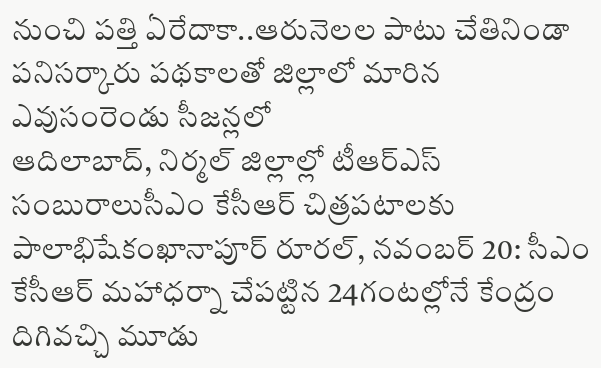నుంచి పత్తి ఏరేదాకా..ఆరునెలల పాటు చేతినిండా పనిసర్కారు పథకాలతో జిల్లాలో మారిన ఎవుసంరెండు సీజన్లలో
ఆదిలాబాద్, నిర్మల్ జిల్లాల్లో టీఆర్ఎస్ సంబురాలుసీఎం కేసీఆర్ చిత్రపటాలకు పాలాభిషేకంఖానాపూర్ రూరల్, నవంబర్ 20: సీఎం కేసీఆర్ మహాధర్నా చేపట్టిన 24గంటల్లోనే కేంద్రం దిగివచ్చి మూడు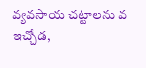వ్యవసాయ చట్టాలను వ
ఇచ్చోడ,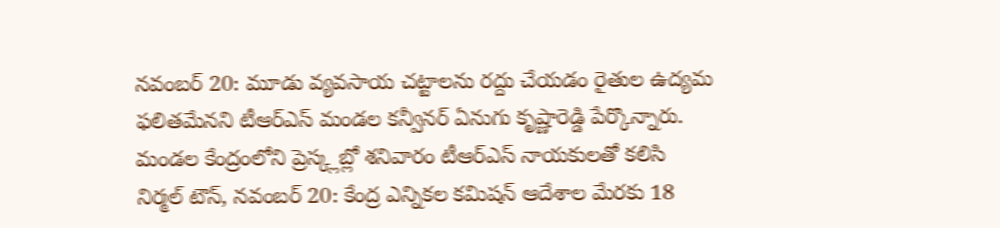నవంబర్ 20: మూడు వ్యవసాయ చట్టాలను రద్దు చేయడం రైతుల ఉద్యమ ఫలితమేనని టీఆర్ఎస్ మండల కన్వీనర్ ఏనుగు కృష్ణారెడ్డి పేర్కొన్నారు. మండల కేంద్రంలోని ప్రెస్క్లబ్లో శనివారం టీఆర్ఎస్ నాయకులతో కలిసి
నిర్మల్ టౌన్, నవంబర్ 20: కేంద్ర ఎన్నికల కమిషన్ ఆదేశాల మేరకు 18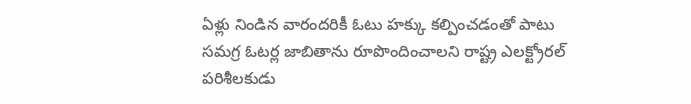ఏళ్లు నిండిన వారందరికీ ఓటు హక్కు కల్పించడంతో పాటు సమగ్ర ఓటర్ల జాబితాను రూపొందించాలని రాష్ట్ర ఎలక్ట్రోరల్ పరిశీలకుడు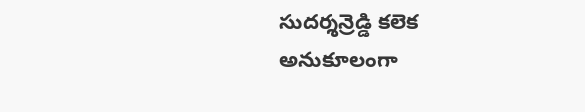సుదర్శన్రెడ్డి కలెక
అనుకూలంగా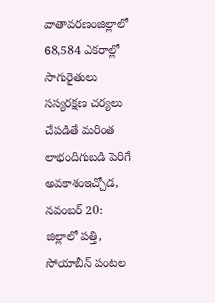వాతావరణంజిల్లాలో 68,584 ఎకరాల్లో సాగురైతులు సస్యరక్షణ చర్యలు చేపడితే మరింత లాభందిగుబడి పెరిగే అవకాశంఇచ్చోడ, నవంబర్ 20: జిల్లాలో పత్తి, సోయాబీన్ పంటల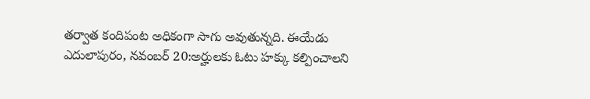తర్వాత కందిపంట అధికంగా సాగు అవుతున్నది. ఈయేడు
ఎదులాపురం, నవంబర్ 20:అర్హులకు ఓటు హక్కు కల్పించాలని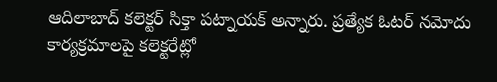ఆదిలాబాద్ కలెక్టర్ సిక్తా పట్నాయక్ అన్నారు. ప్రత్యేక ఓటర్ నమోదు కార్యక్రమాలపై కలెక్టరేట్లో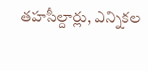తహసీల్దార్లు, ఎన్నికల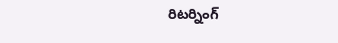రిటర్నింగ్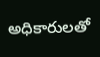అధికారులతో